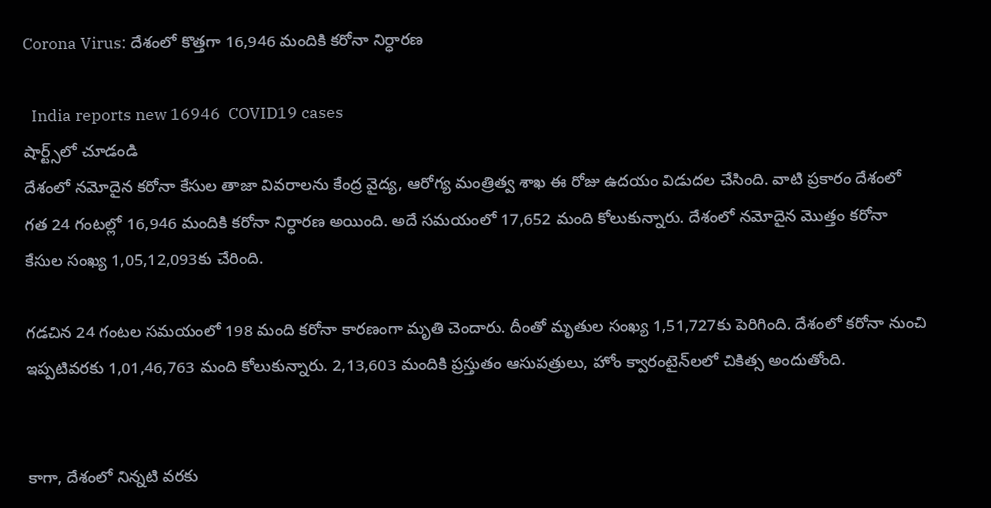Corona Virus: దేశంలో కొత్త‌గా 16,946 మందికి కరోనా నిర్ధారణ

  India reports new 16946  COVID19 cases
షార్ట్స్‌లో చూడండి
దేశంలో న‌మోదైన క‌రోనా కేసుల తాజా వివరాలను కేంద్ర వైద్య, ఆరోగ్య మంత్రిత్వ శాఖ ఈ రోజు ఉదయం విడుదల చేసింది. వాటి ప్రకారం దేశంలో గత 24 గంటల్లో 16,946 మందికి కరోనా నిర్ధారణ అయింది. అదే స‌మ‌యంలో 17,652 మంది కోలుకున్నారు. దేశంలో నమోదైన మొత్తం కరోనా కేసుల సంఖ్య 1,05,12,093కు చేరింది.

గడచిన 24 గంట‌ల సమయంలో 198 మంది కరోనా కారణంగా మృతి చెందారు. దీంతో మృతుల సంఖ్య 1,51,727కు పెరిగింది. దేశంలో కరోనా నుంచి ఇప్పటివరకు 1,01,46,763 మంది కోలుకున్నారు. 2,13,603 మందికి ప్రస్తుతం ఆసుపత్రులు, హోం క్వారంటైన్‌లలో చికిత్స అందుతోంది.


కాగా, దేశంలో నిన్నటి వరకు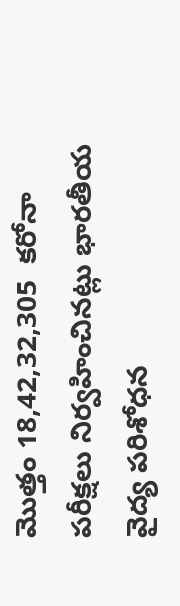మొత్తం 18,42,32,305  కరోనా పరీక్షలు నిర్వహించినట్లు భారతీయ వైద్య పరిశోధన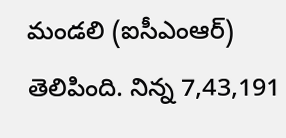మండలి (ఐసీఎంఆర్) తెలిపింది. నిన్న 7,43,191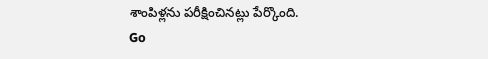శాంపిళ్లను పరీక్షించినట్లు పేర్కొంది.
Go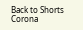Back to Shorts
Corona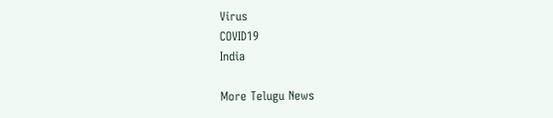Virus
COVID19
India

More Telugu News